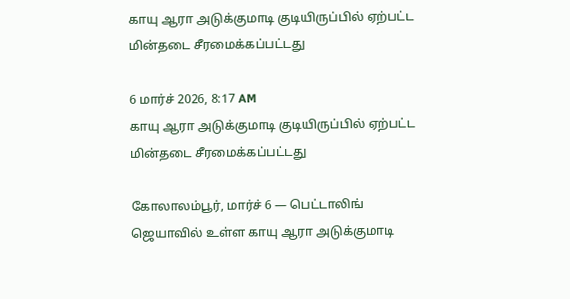காயு ஆரா அடுக்குமாடி குடியிருப்பில் ஏற்பட்ட மின்தடை சீரமைக்கப்பட்டது

6 மார்ச் 2026, 8:17 AM
காயு ஆரா அடுக்குமாடி குடியிருப்பில் ஏற்பட்ட மின்தடை சீரமைக்கப்பட்டது

கோலாலம்பூர், மார்ச் 6 — பெட்டாலிங் ஜெயாவில் உள்ள காயு ஆரா அடுக்குமாடி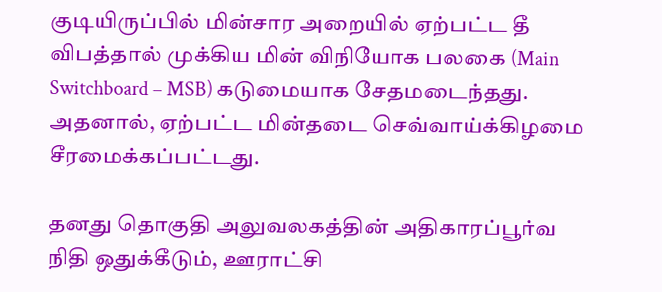குடியிருப்பில் மின்சார அறையில் ஏற்பட்ட தீ விபத்தால் முக்கிய மின் விநியோக பலகை (Main Switchboard – MSB) கடுமையாக சேதமடைந்தது. அதனால், ஏற்பட்ட மின்தடை செவ்வாய்க்கிழமை சீரமைக்கப்பட்டது.

தனது தொகுதி அலுவலகத்தின் அதிகாரப்பூர்வ நிதி ஒதுக்கீடும், ஊராட்சி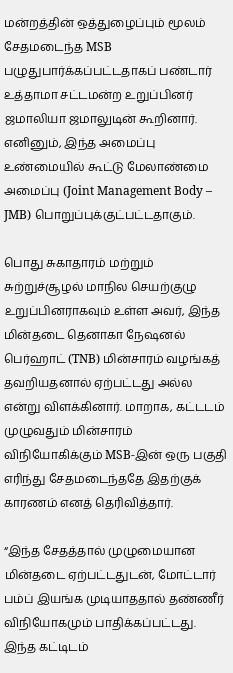மன்றத்தின் ஒத்துழைப்பும் மூலம் சேதமடைந்த MSB பழுதுபார்க்கப்பட்டதாகப் பண்டார் உத்தாமா சட்டமன்ற உறுப்பினர் ஜமாலியா ஜமாலுடின் கூறினார். எனினும், இந்த அமைப்பு உண்மையில் கூட்டு மேலாண்மை அமைப்பு (Joint Management Body – JMB) பொறுப்புக்குட்பட்டதாகும்.

பொது சுகாதாரம் மற்றும் சுற்றுச்சூழல் மாநில செயற்குழு உறுப்பினராகவும் உள்ள அவர், இந்த மின்தடை தெனாகா நேஷனல் பெர்ஹாட் (TNB) மின்சாரம் வழங்கத் தவறியதனால் ஏற்பட்டது அல்ல என்று விளக்கினார். மாறாக, கட்டடம் முழுவதும் மின்சாரம் விநியோகிக்கும் MSB-இன் ஒரு பகுதி எரிந்து சேதமடைந்ததே இதற்குக் காரணம் எனத் தெரிவித்தார்.

“இந்த சேதத்தால் முழுமையான மின்தடை ஏற்பட்டதுடன், மோட்டார் பம்ப் இயங்க முடியாததால் தண்ணீர் விநியோகமும் பாதிக்கப்பட்டது. இந்த கட்டிடம்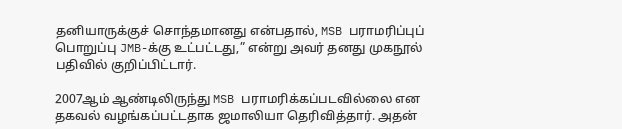தனியாருக்குச் சொந்தமானது என்பதால், MSB பராமரிப்புப் பொறுப்பு JMB-க்கு உட்பட்டது,” என்று அவர் தனது முகநூல் பதிவில் குறிப்பிட்டார்.

2007ஆம் ஆண்டிலிருந்து MSB பராமரிக்கப்படவில்லை என தகவல் வழங்கப்பட்டதாக ஜமாலியா தெரிவித்தார். அதன்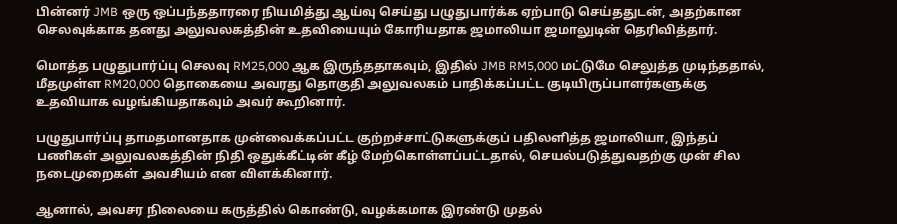பின்னர் JMB ஒரு ஒப்பந்ததாரரை நியமித்து ஆய்வு செய்து பழுதுபார்க்க ஏற்பாடு செய்ததுடன், அதற்கான செலவுக்காக தனது அலுவலகத்தின் உதவியையும் கோரியதாக ஜமாலியா ஜமாலுடின் தெரிவித்தார்.

மொத்த பழுதுபார்ப்பு செலவு RM25,000 ஆக இருந்ததாகவும், இதில் JMB RM5,000 மட்டுமே செலுத்த முடிந்ததால், மீதமுள்ள RM20,000 தொகையை அவரது தொகுதி அலுவலகம் பாதிக்கப்பட்ட குடியிருப்பாளர்களுக்கு உதவியாக வழங்கியதாகவும் அவர் கூறினார்.

பழுதுபார்ப்பு தாமதமானதாக முன்வைக்கப்பட்ட குற்றச்சாட்டுகளுக்குப் பதிலளித்த ஜமாலியா, இந்தப் பணிகள் அலுவலகத்தின் நிதி ஒதுக்கீட்டின் கீழ் மேற்கொள்ளப்பட்டதால், செயல்படுத்துவதற்கு முன் சில நடைமுறைகள் அவசியம் என விளக்கினார்.

ஆனால், அவசர நிலையை கருத்தில் கொண்டு, வழக்கமாக இரண்டு முதல்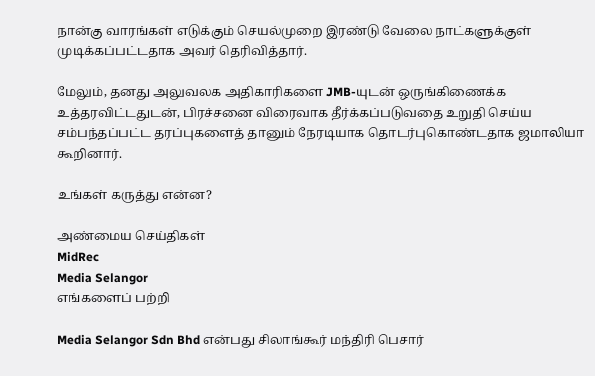நான்கு வாரங்கள் எடுக்கும் செயல்முறை இரண்டு வேலை நாட்களுக்குள் முடிக்கப்பட்டதாக அவர் தெரிவித்தார்.

மேலும், தனது அலுவலக அதிகாரிகளை JMB-யுடன் ஒருங்கிணைக்க உத்தரவிட்டதுடன், பிரச்சனை விரைவாக தீர்க்கப்படுவதை உறுதி செய்ய சம்பந்தப்பட்ட தரப்புகளைத் தானும் நேரடியாக தொடர்புகொண்டதாக ஜமாலியா கூறினார்.

உங்கள் கருத்து என்ன?

அண்மைய செய்திகள்
MidRec
Media Selangor
எங்களைப் பற்றி

Media Selangor Sdn Bhd என்பது சிலாங்கூர் மந்திரி பெசார்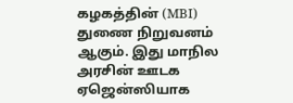கழகத்தின் (MBI) துணை நிறுவனம் ஆகும். இது மாநில அரசின் ஊடக ஏஜென்ஸியாக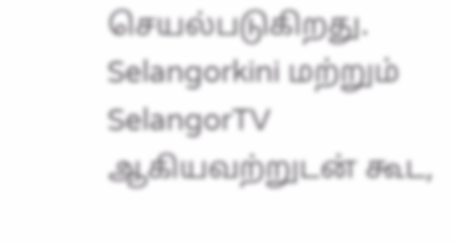செயல்படுகிறது. Selangorkini மற்றும் SelangorTV ஆகியவற்றுடன் கூட,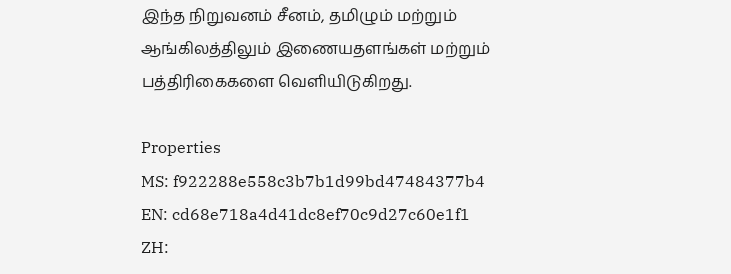இந்த நிறுவனம் சீனம், தமிழும் மற்றும் ஆங்கிலத்திலும் இணையதளங்கள் மற்றும் பத்திரிகைகளை வெளியிடுகிறது.

Properties
MS: f922288e558c3b7b1d99bd47484377b4
EN: cd68e718a4d41dc8ef70c9d27c60e1f1
ZH: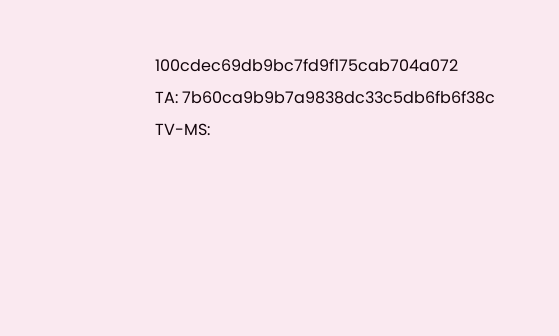100cdec69db9bc7fd9f175cab704a072
TA: 7b60ca9b9b7a9838dc33c5db6fb6f38c
TV-MS: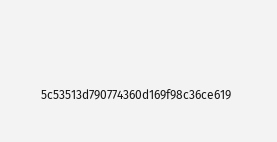5c53513d790774360d169f98c36ce619